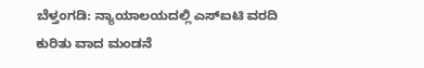ಬೆಳ್ತಂಗಡಿ: ನ್ಯಾಯಾಲಯದಲ್ಲಿ ಎಸ್ಐಟಿ ವರದಿ ಕುರಿತು ವಾದ ಮಂಡನೆ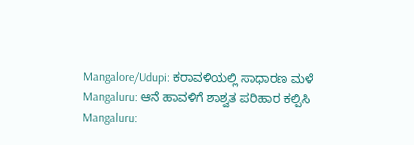Mangalore/Udupi: ಕರಾವಳಿಯಲ್ಲಿ ಸಾಧಾರಣ ಮಳೆ
Mangaluru: ಆನೆ ಹಾವಳಿಗೆ ಶಾಶ್ವತ ಪರಿಹಾರ ಕಲ್ಪಿಸಿ
Mangaluru: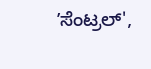ʼಸೆಂಟ್ರಲ್',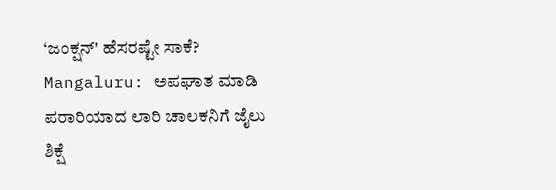‘ಜಂಕ್ಷನ್' ಹೆಸರಷ್ಟೇ ಸಾಕೆ?
Mangaluru: ಅಪಘಾತ ಮಾಡಿ ಪರಾರಿಯಾದ ಲಾರಿ ಚಾಲಕನಿಗೆ ಜೈಲು ಶಿಕ್ಷೆ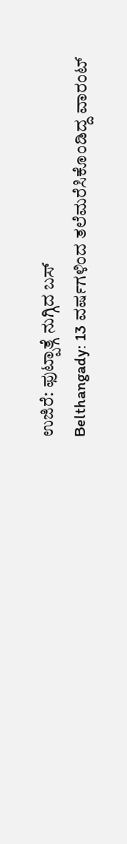ಉಜಿರೆ: ಫುಟ್ಪಾತ್ಗೆ ನುಗ್ಗಿದ ಬಸ್
Belthangady: 13 ವರ್ಷಗಳಿಂದ ತಲೆಮರೆಸಿಕೊಂಡಿದ್ದ ವಾರಂಟ್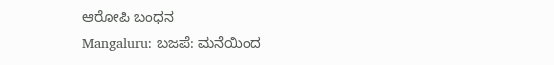ಆರೋಪಿ ಬಂಧನ
Mangaluru: ಬಜಪೆ: ಮನೆಯಿಂದ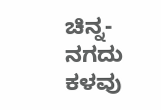ಚಿನ್ನ- ನಗದು ಕಳವು